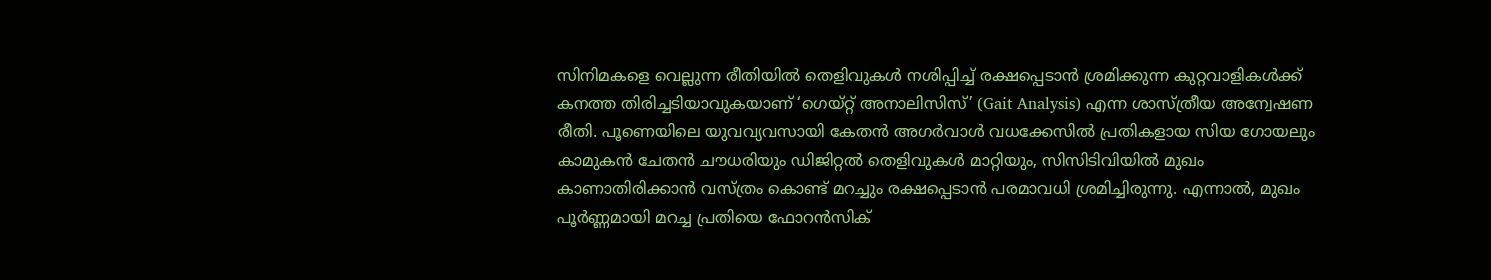സിനിമകളെ വെല്ലുന്ന രീതിയിൽ തെളിവുകൾ നശിപ്പിച്ച് രക്ഷപ്പെടാൻ ശ്രമിക്കുന്ന കുറ്റവാളികൾക്ക് കനത്ത തിരിച്ചടിയാവുകയാണ് ‘ഗെയ്റ്റ് അനാലിസിസ്’ (Gait Analysis) എന്ന ശാസ്ത്രീയ അന്വേഷണ രീതി. പൂണെയിലെ യുവവ്യവസായി കേതൻ അഗർവാൾ വധക്കേസിൽ പ്രതികളായ സിയ ഗോയലും കാമുകൻ ചേതൻ ചൗധരിയും ഡിജിറ്റൽ തെളിവുകൾ മാറ്റിയും, സിസിടിവിയിൽ മുഖം കാണാതിരിക്കാൻ വസ്ത്രം കൊണ്ട് മറച്ചും രക്ഷപ്പെടാൻ പരമാവധി ശ്രമിച്ചിരുന്നു. എന്നാൽ, മുഖം പൂർണ്ണമായി മറച്ച പ്രതിയെ ഫോറൻസിക്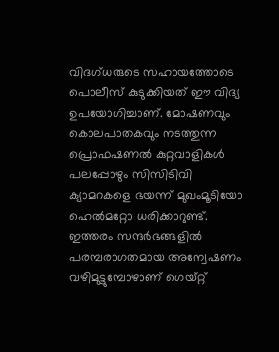വിദഗ്ധരുടെ സഹായത്തോടെ പൊലീസ് കുടുക്കിയത് ഈ വിദ്യ ഉപയോഗിച്ചാണ്. മോഷണവും കൊലപാതകവും നടത്തുന്ന പ്രൊഫഷണൽ കുറ്റവാളികൾ പലപ്പോഴും സിസിടിവി ക്യാമറകളെ ഭയന്ന് മുഖംമൂടിയോ ഹെൽമറ്റോ ധരിക്കാറുണ്ട്. ഇത്തരം സന്ദർഭങ്ങളിൽ പരമ്പരാഗതമായ അന്വേഷണം വഴിമുട്ടുമ്പോഴാണ് ഗെയ്റ്റ്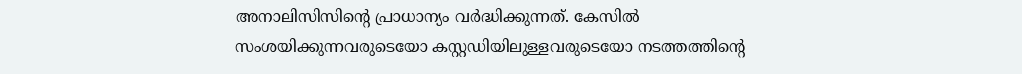അനാലിസിസിന്റെ പ്രാധാന്യം വർദ്ധിക്കുന്നത്. കേസിൽ സംശയിക്കുന്നവരുടെയോ കസ്റ്റഡിയിലുള്ളവരുടെയോ നടത്തത്തിന്റെ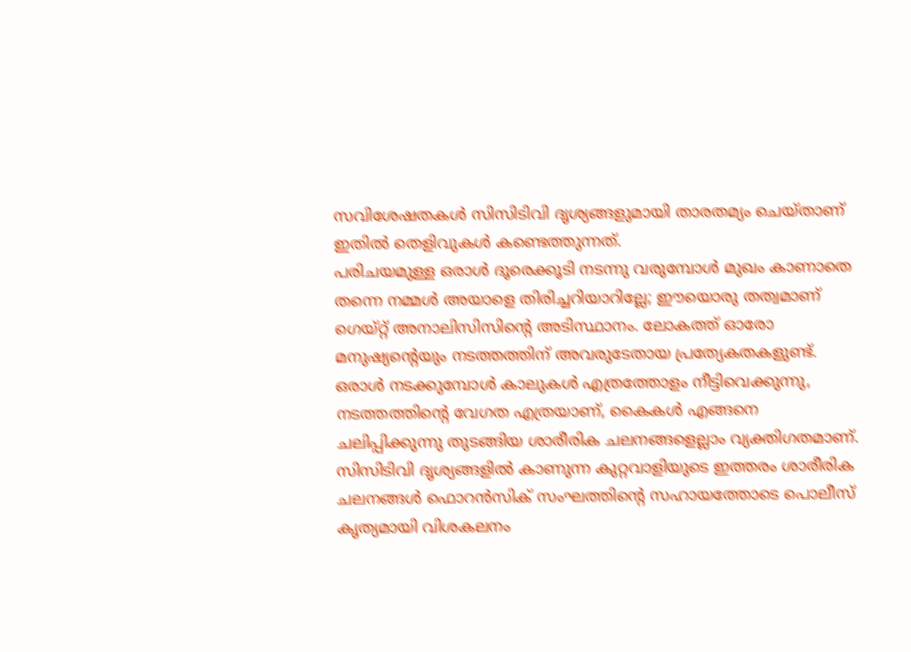സവിശേഷതകൾ സിസിടിവി ദൃശ്യങ്ങളുമായി താരതമ്യം ചെയ്താണ് ഇതിൽ തെളിവുകൾ കണ്ടെത്തുന്നത്.
പരിചയമുള്ള ഒരാൾ ദൂരെക്കൂടി നടന്നു വരുമ്പോൾ മുഖം കാണാതെ തന്നെ നമ്മൾ അയാളെ തിരിച്ചറിയാറില്ലേ; ഈയൊരു തത്വമാണ് ഗെയ്റ്റ് അനാലിസിസിന്റെ അടിസ്ഥാനം. ലോകത്ത് ഓരോ മനുഷ്യന്റെയും നടത്തത്തിന് അവരുടേതായ പ്രത്യേകതകളുണ്ട്. ഒരാൾ നടക്കുമ്പോൾ കാലുകൾ എത്രത്തോളം നീട്ടിവെക്കുന്നു, നടത്തത്തിന്റെ വേഗത എത്രയാണ്, കൈകൾ എങ്ങനെ ചലിപ്പിക്കുന്നു തുടങ്ങിയ ശാരീരിക ചലനങ്ങളെല്ലാം വ്യക്തിഗതമാണ്. സിസിടിവി ദൃശ്യങ്ങളിൽ കാണുന്ന കുറ്റവാളിയുടെ ഇത്തരം ശാരീരിക ചലനങ്ങൾ ഫൊറൻസിക് സംഘത്തിന്റെ സഹായത്തോടെ പൊലീസ് കൃത്യമായി വിശകലനം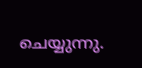ചെയ്യുന്നു.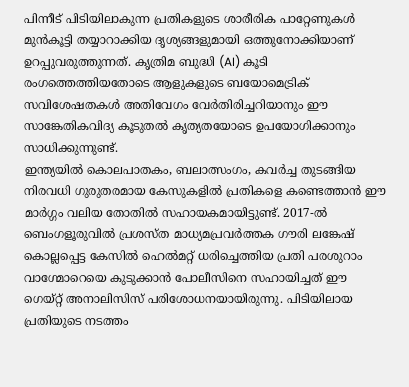പിന്നീട് പിടിയിലാകുന്ന പ്രതികളുടെ ശാരീരിക പാറ്റേണുകൾ മുൻകൂട്ടി തയ്യാറാക്കിയ ദൃശ്യങ്ങളുമായി ഒത്തുനോക്കിയാണ് ഉറപ്പുവരുത്തുന്നത്. കൃത്രിമ ബുദ്ധി (AI) കൂടി രംഗത്തെത്തിയതോടെ ആളുകളുടെ ബയോമെട്രിക് സവിശേഷതകൾ അതിവേഗം വേർതിരിച്ചറിയാനും ഈ സാങ്കേതികവിദ്യ കൂടുതൽ കൃത്യതയോടെ ഉപയോഗിക്കാനും സാധിക്കുന്നുണ്ട്.
ഇന്ത്യയിൽ കൊലപാതകം, ബലാത്സംഗം, കവർച്ച തുടങ്ങിയ നിരവധി ഗുരുതരമായ കേസുകളിൽ പ്രതികളെ കണ്ടെത്താൻ ഈ മാർഗ്ഗം വലിയ തോതിൽ സഹായകമായിട്ടുണ്ട്. 2017-ൽ ബെംഗളൂരുവിൽ പ്രശസ്ത മാധ്യമപ്രവർത്തക ഗൗരി ലങ്കേഷ് കൊല്ലപ്പെട്ട കേസിൽ ഹെൽമറ്റ് ധരിച്ചെത്തിയ പ്രതി പരശുറാം വാഗ്മോറെയെ കുടുക്കാൻ പോലീസിനെ സഹായിച്ചത് ഈ ഗെയ്റ്റ് അനാലിസിസ് പരിശോധനയായിരുന്നു. പിടിയിലായ പ്രതിയുടെ നടത്തം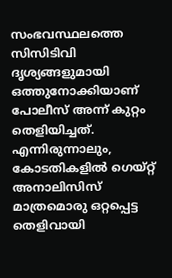സംഭവസ്ഥലത്തെ സിസിടിവി ദൃശ്യങ്ങളുമായി ഒത്തുനോക്കിയാണ് പോലീസ് അന്ന് കുറ്റം തെളിയിച്ചത്. എന്നിരുന്നാലും, കോടതികളിൽ ഗെയ്റ്റ് അനാലിസിസ് മാത്രമൊരു ഒറ്റപ്പെട്ട തെളിവായി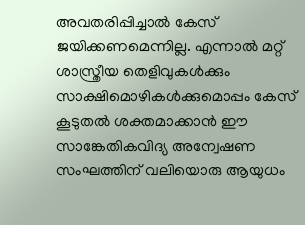അവതരിപ്പിച്ചാൽ കേസ് ജയിക്കണമെന്നില്ല. എന്നാൽ മറ്റ് ശാസ്ത്രീയ തെളിവുകൾക്കും സാക്ഷിമൊഴികൾക്കുമൊപ്പം കേസ് കൂടുതൽ ശക്തമാക്കാൻ ഈ സാങ്കേതികവിദ്യ അന്വേഷണ സംഘത്തിന് വലിയൊരു ആയുധം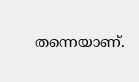തന്നെയാണ്.